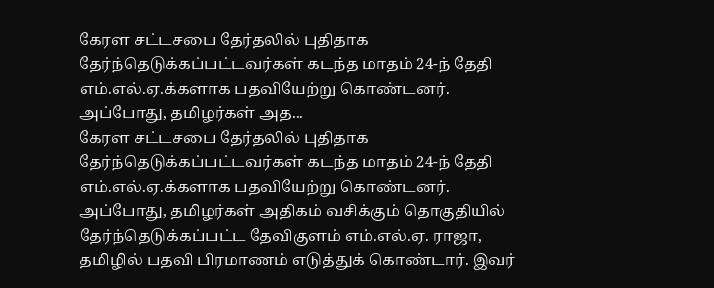கேரள சட்டசபை தேர்தலில் புதிதாக தேர்ந்தெடுக்கப்பட்டவர்கள் கடந்த மாதம் 24-ந் தேதி எம்.எல்.ஏ.க்களாக பதவியேற்று கொண்டனர். அப்போது, தமிழர்கள் அத...
கேரள சட்டசபை தேர்தலில் புதிதாக தேர்ந்தெடுக்கப்பட்டவர்கள் கடந்த மாதம் 24-ந் தேதி எம்.எல்.ஏ.க்களாக பதவியேற்று கொண்டனர். அப்போது, தமிழர்கள் அதிகம் வசிக்கும் தொகுதியில் தேர்ந்தெடுக்கப்பட்ட தேவிகுளம் எம்.எல்.ஏ. ராஜா, தமிழில் பதவி பிரமாணம் எடுத்துக் கொண்டார். இவர்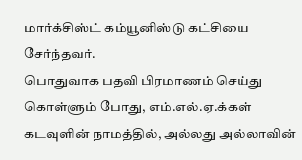மார்க்சிஸ்ட் கம்யூனிஸ்டு கட்சியை சேர்ந்தவர்.
பொதுவாக பதவி பிரமாணம் செய்து கொள்ளும் போது, எம்.எல்.ஏ.க்கள் கடவுளின் நாமத்தில், அல்லது அல்லாவின்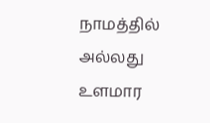நாமத்தில் அல்லது உளமார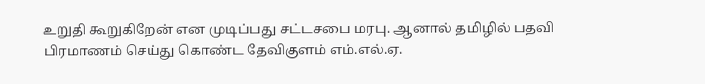உறுதி கூறுகிறேன் என முடிப்பது சட்டசபை மரபு. ஆனால் தமிழில் பதவி பிரமாணம் செய்து கொண்ட தேவிகுளம் எம்.எல்.ஏ.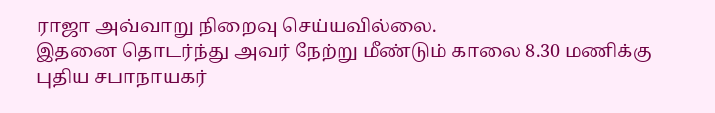ராஜா அவ்வாறு நிறைவு செய்யவில்லை.
இதனை தொடர்ந்து அவர் நேற்று மீண்டும் காலை 8.30 மணிக்கு புதிய சபாநாயகர்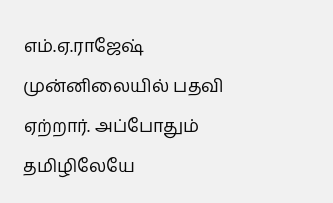எம்.ஏ.ராஜேஷ் முன்னிலையில் பதவி ஏற்றார். அப்போதும் தமிழிலேயே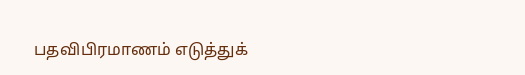பதவிபிரமாணம் எடுத்துக்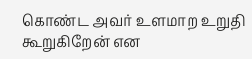கொண்ட அவர் உளமாற உறுதி கூறுகிறேன் என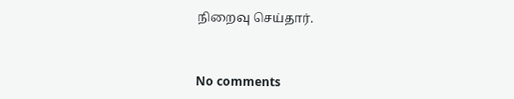நிறைவு செய்தார்.



No comments